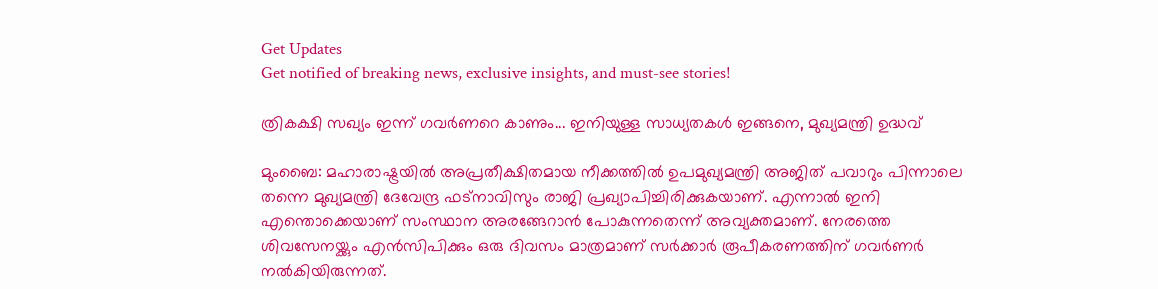Get Updates
Get notified of breaking news, exclusive insights, and must-see stories!

ത്രികക്ഷി സഖ്യം ഇന്ന് ഗവര്‍ണറെ കാണും... ഇനിയുള്ള സാധ്യതകള്‍ ഇങ്ങനെ, മുഖ്യമന്ത്രി ഉദ്ധവ്

മുംബൈ: മഹാരാഷ്ട്രയില്‍ അപ്രതീക്ഷിതമായ നീക്കത്തില്‍ ഉപമുഖ്യമന്ത്രി അജിത് പവാറും പിന്നാലെ തന്നെ മുഖ്യമന്ത്രി ദേവേന്ദ്ര ഫട്‌നാവിസും രാജി പ്രഖ്യാപിച്ചിരിക്കുകയാണ്. എന്നാല്‍ ഇനി എന്തൊക്കെയാണ് സംസ്ഥാന അരങ്ങേറാന്‍ പോകുന്നതെന്ന് അവ്യക്തമാണ്. നേരത്തെ ശിവസേനയ്ക്കും എന്‍സിപിക്കും ഒരു ദിവസം മാത്രമാണ് സര്‍ക്കാര്‍ രൂപീകരണത്തിന് ഗവര്‍ണര്‍ നല്‍കിയിരുന്നത്.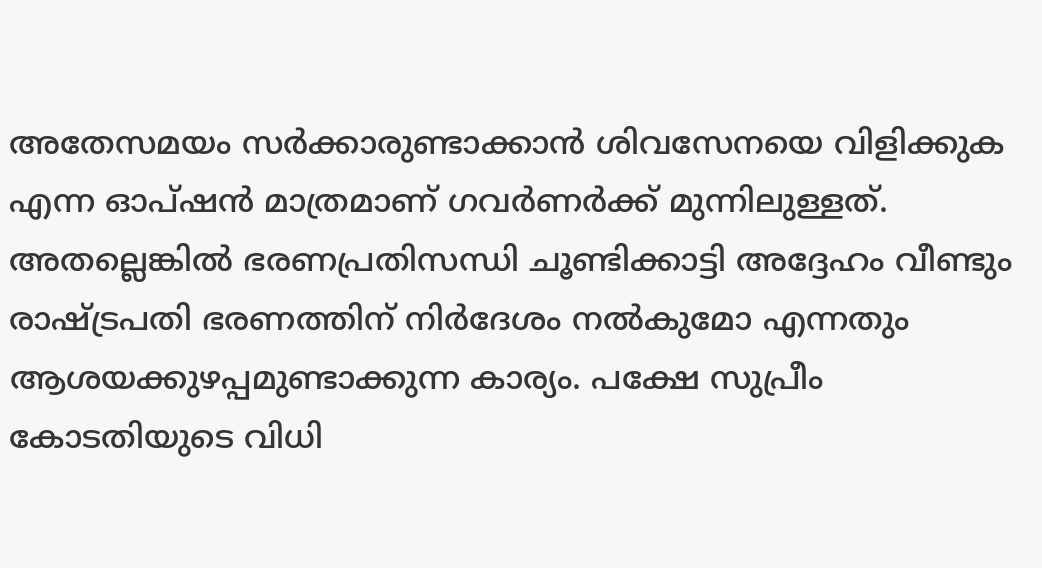അതേസമയം സര്‍ക്കാരുണ്ടാക്കാന്‍ ശിവസേനയെ വിളിക്കുക എന്ന ഓപ്ഷന്‍ മാത്രമാണ് ഗവര്‍ണര്‍ക്ക് മുന്നിലുള്ളത്. അതല്ലെങ്കില്‍ ഭരണപ്രതിസന്ധി ചൂണ്ടിക്കാട്ടി അദ്ദേഹം വീണ്ടും രാഷ്ട്രപതി ഭരണത്തിന് നിര്‍ദേശം നല്‍കുമോ എന്നതും ആശയക്കുഴപ്പമുണ്ടാക്കുന്ന കാര്യം. പക്ഷേ സുപ്രീം കോടതിയുടെ വിധി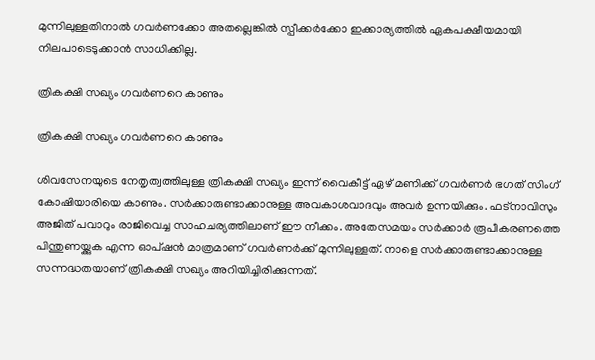മുന്നിലുള്ളതിനാല്‍ ഗവര്‍ണക്കോ അതല്ലെങ്കില്‍ സ്പീക്കര്‍ക്കോ ഇക്കാര്യത്തില്‍ ഏകപക്ഷീയമായി നിലപാടെടുക്കാന്‍ സാധിക്കില്ല.

ത്രികക്ഷി സഖ്യം ഗവര്‍ണറെ കാണും

ത്രികക്ഷി സഖ്യം ഗവര്‍ണറെ കാണും

ശിവസേനയുടെ നേതൃത്വത്തിലുള്ള ത്രികക്ഷി സഖ്യം ഇന്ന് വൈകീട്ട് ഏഴ് മണിക്ക് ഗവര്‍ണര്‍ ഭഗത് സിംഗ് കോഷിയാരിയെ കാണും. സര്‍ക്കാരുണ്ടാക്കാനുള്ള അവകാശവാദവും അവര്‍ ഉന്നയിക്കും. ഫട്‌നാവിസും അജിത് പവാറും രാജിവെച്ച സാഹചര്യത്തിലാണ് ഈ നീക്കം. അതേസമയം സര്‍ക്കാര്‍ രൂപീകരണത്തെ പിന്തുണയ്ക്കുക എന്ന ഓപ്ഷന്‍ മാത്രമാണ് ഗവര്‍ണര്‍ക്ക് മുന്നിലുള്ളത്. നാളെ സര്‍ക്കാരുണ്ടാക്കാനുള്ള സന്നദ്ധതയാണ് ത്രികക്ഷി സഖ്യം അറിയിച്ചിരിക്കുന്നത്.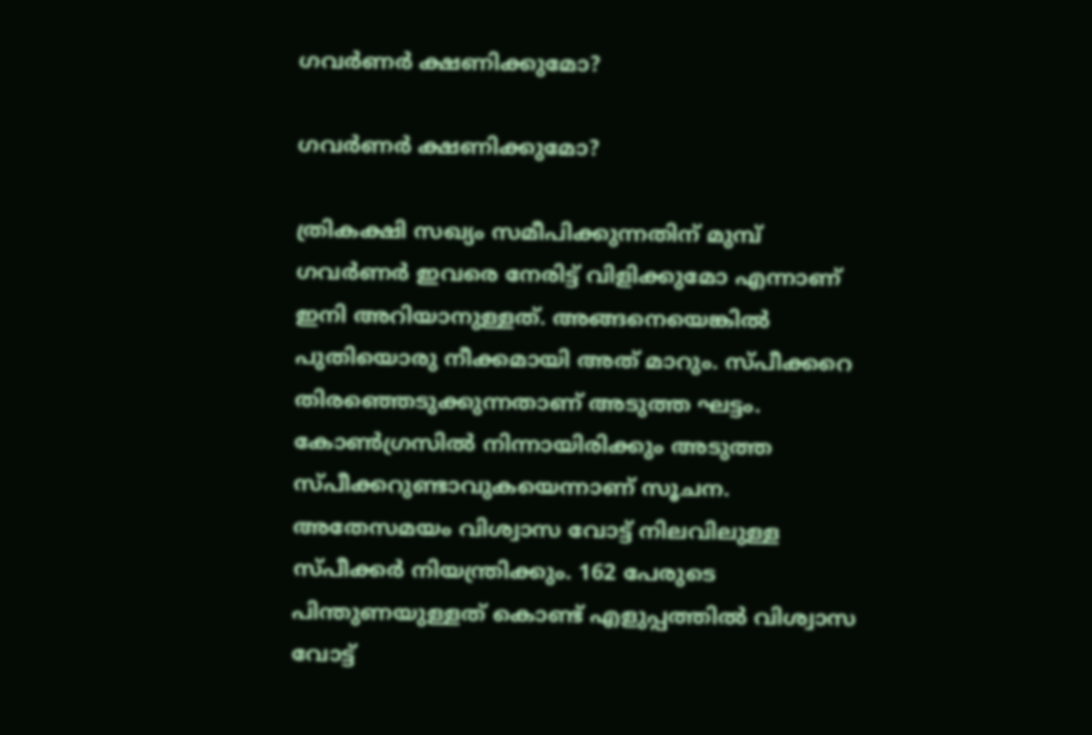ഗവര്‍ണര്‍ ക്ഷണിക്കുമോ?

ഗവര്‍ണര്‍ ക്ഷണിക്കുമോ?

ത്രികക്ഷി സഖ്യം സമീപിക്കുന്നതിന് മുമ്പ് ഗവര്‍ണര്‍ ഇവരെ നേരിട്ട് വിളിക്കുമോ എന്നാണ് ഇനി അറിയാനുള്ളത്. അങ്ങനെയെങ്കില്‍ പുതിയൊരു നീക്കമായി അത് മാറും. സ്പീക്കറെ തിരഞ്ഞെടുക്കുന്നതാണ് അടുത്ത ഘട്ടം. കോണ്‍ഗ്രസില്‍ നിന്നായിരിക്കും അടുത്ത സ്പീക്കറുണ്ടാവുകയെന്നാണ് സൂചന. അതേസമയം വിശ്വാസ വോട്ട് നിലവിലുള്ള സ്പീക്കര്‍ നിയന്ത്രിക്കും. 162 പേരുടെ പിന്തുണയുള്ളത് കൊണ്ട് എളുപ്പത്തില്‍ വിശ്വാസ വോട്ട്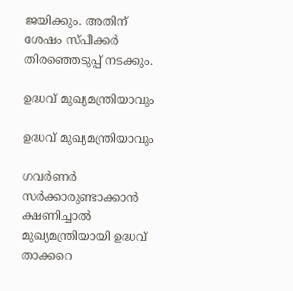ജയിക്കും. അതിന് ശേഷം സ്പീക്കര്‍ തിരഞ്ഞെടുപ്പ് നടക്കും.

ഉദ്ധവ് മുഖ്യമന്ത്രിയാവും

ഉദ്ധവ് മുഖ്യമന്ത്രിയാവും

ഗവര്‍ണര്‍ സര്‍ക്കാരുണ്ടാക്കാന്‍ ക്ഷണിച്ചാല്‍ മുഖ്യമന്ത്രിയായി ഉദ്ധവ് താക്കറെ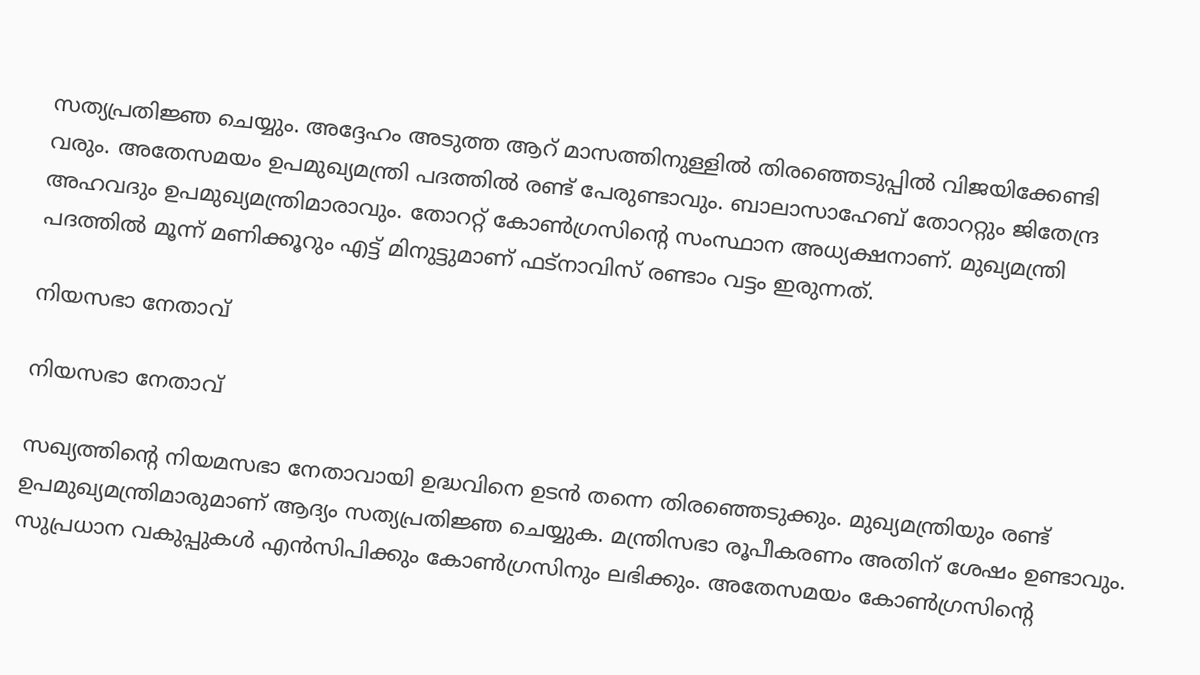സത്യപ്രതിജ്ഞ ചെയ്യും. അദ്ദേഹം അടുത്ത ആറ് മാസത്തിനുള്ളില്‍ തിരഞ്ഞെടുപ്പില്‍ വിജയിക്കേണ്ടി വരും. അതേസമയം ഉപമുഖ്യമന്ത്രി പദത്തില്‍ രണ്ട് പേരുണ്ടാവും. ബാലാസാഹേബ് തോററ്റും ജിതേന്ദ്ര അഹവദും ഉപമുഖ്യമന്ത്രിമാരാവും. തോററ്റ് കോണ്‍ഗ്രസിന്റെ സംസ്ഥാന അധ്യക്ഷനാണ്. മുഖ്യമന്ത്രി പദത്തില്‍ മൂന്ന് മണിക്കൂറും എട്ട് മിനുട്ടുമാണ് ഫട്‌നാവിസ് രണ്ടാം വട്ടം ഇരുന്നത്.

നിയസഭാ നേതാവ്

നിയസഭാ നേതാവ്

സഖ്യത്തിന്റെ നിയമസഭാ നേതാവായി ഉദ്ധവിനെ ഉടന്‍ തന്നെ തിരഞ്ഞെടുക്കും. മുഖ്യമന്ത്രിയും രണ്ട് ഉപമുഖ്യമന്ത്രിമാരുമാണ് ആദ്യം സത്യപ്രതിജ്ഞ ചെയ്യുക. മന്ത്രിസഭാ രൂപീകരണം അതിന് ശേഷം ഉണ്ടാവും. സുപ്രധാന വകുപ്പുകള്‍ എന്‍സിപിക്കും കോണ്‍ഗ്രസിനും ലഭിക്കും. അതേസമയം കോണ്‍ഗ്രസിന്റെ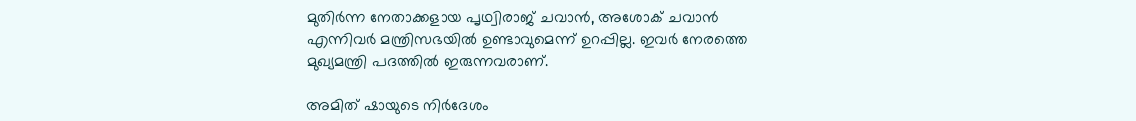മുതിര്‍ന്ന നേതാക്കളായ പൃഥ്വിരാജ് ചവാന്‍, അശോക് ചവാന്‍ എന്നിവര്‍ മന്ത്രിസഭയില്‍ ഉണ്ടാവുമെന്ന് ഉറപ്പില്ല. ഇവര്‍ നേരത്തെ മുഖ്യമന്ത്രി പദത്തില്‍ ഇരുന്നവരാണ്.

അമിത് ഷായുടെ നിര്‍ദേശം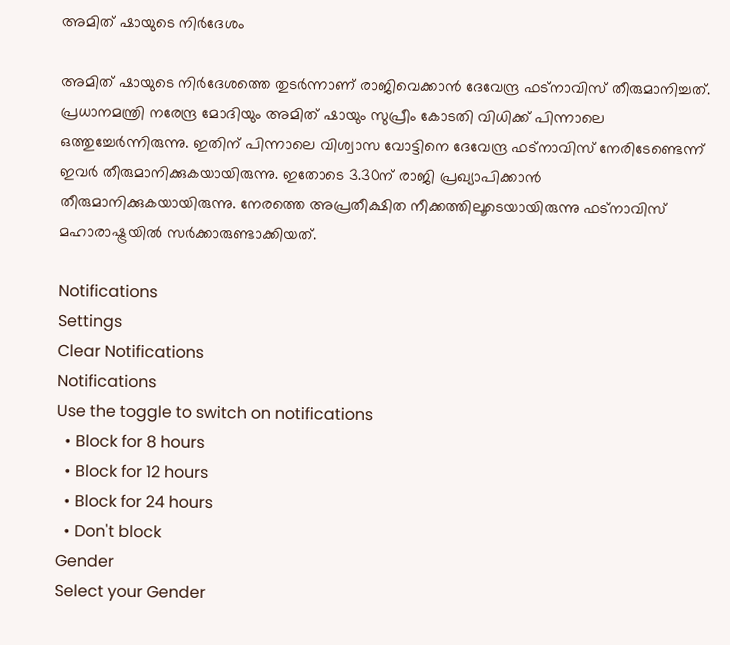അമിത് ഷായുടെ നിര്‍ദേശം

അമിത് ഷായുടെ നിര്‍ദേശത്തെ തുടര്‍ന്നാണ് രാജിവെക്കാന്‍ ദേവേന്ദ്ര ഫട്‌നാവിസ് തീരുമാനിച്ചത്. പ്രധാനമന്ത്രി നരേന്ദ്ര മോദിയും അമിത് ഷായും സുപ്രീം കോടതി വിധിക്ക് പിന്നാലെ ഒത്തുച്ചേര്‍ന്നിരുന്നു. ഇതിന് പിന്നാലെ വിശ്വാസ വോട്ടിനെ ദേവേന്ദ്ര ഫട്‌നാവിസ് നേരിടേണ്ടെന്ന് ഇവര്‍ തീരുമാനിക്കുകയായിരുന്നു. ഇതോടെ 3.30ന് രാജി പ്രഖ്യാപിക്കാന്‍ തീരുമാനിക്കുകയായിരുന്നു. നേരത്തെ അപ്രതീക്ഷിത നീക്കത്തിലൂടെയായിരുന്നു ഫട്‌നാവിസ് മഹാരാഷ്ട്രയില്‍ സര്‍ക്കാരുണ്ടാക്കിയത്.

Notifications
Settings
Clear Notifications
Notifications
Use the toggle to switch on notifications
  • Block for 8 hours
  • Block for 12 hours
  • Block for 24 hours
  • Don't block
Gender
Select your Gender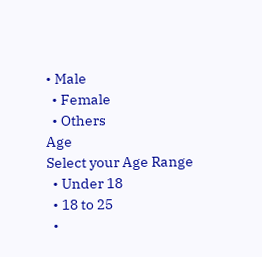• Male
  • Female
  • Others
Age
Select your Age Range
  • Under 18
  • 18 to 25
  •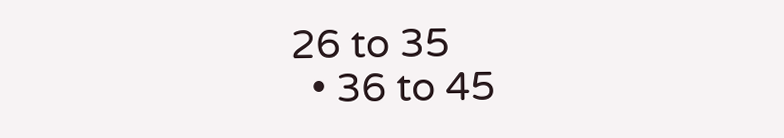26 to 35
  • 36 to 45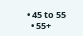• 45 to 55
  • 55+